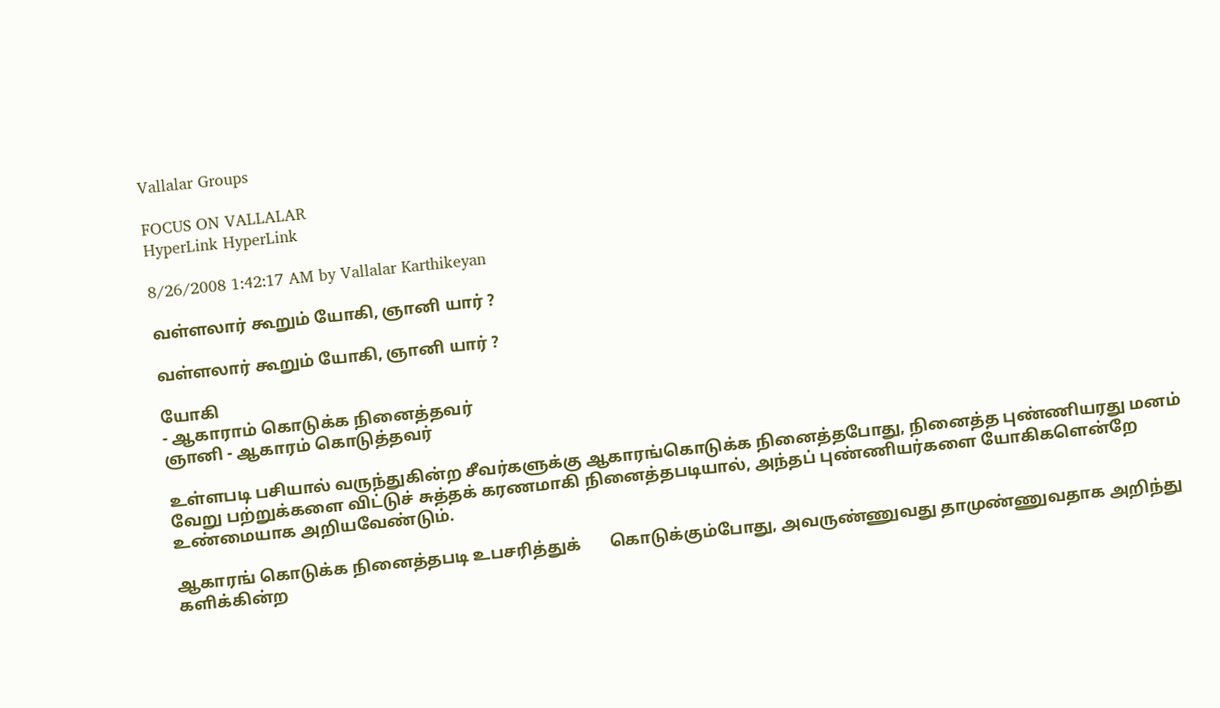Vallalar Groups

FOCUS ON VALLALAR
HyperLink HyperLink

8/26/2008 1:42:17 AM by Vallalar Karthikeyan

வள்ளலார் கூறும் யோகி, ஞானி யார் ?

வள்ளலார் கூறும் யோகி, ஞானி யார் ?

யோகி
- ஆகாராம் கொடுக்க நினைத்தவர்
ஞானி - ஆகாரம் கொடுத்தவர்

உள்ளபடி பசியால் வருந்துகின்ற சீவர்களுக்கு ஆகாரங்கொடுக்க நினைத்தபோது, நினைத்த புண்ணியரது மனம் வேறு பற்றுக்களை விட்டுச் சுத்தக் கரணமாகி நினைத்தபடியால், அந்தப் புண்ணியர்களை யோகிகளென்றே உண்மையாக அறியவேண்டும்.

ஆகாரங் கொடுக்க நினைத்தபடி உபசரித்துக்       கொடுக்கும்போது, அவருண்ணுவது தாமுண்ணுவதாக அறிந்து களிக்கின்ற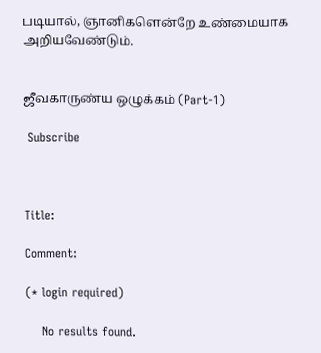படியால், ஞானிகளென்றே உண்மையாக அறியவேண்டும்.


ஜீவகாருண்ய ஒழுக்கம் (Part-1)

 Subscribe



Title:

Comment:

(* login required)

    No results found.